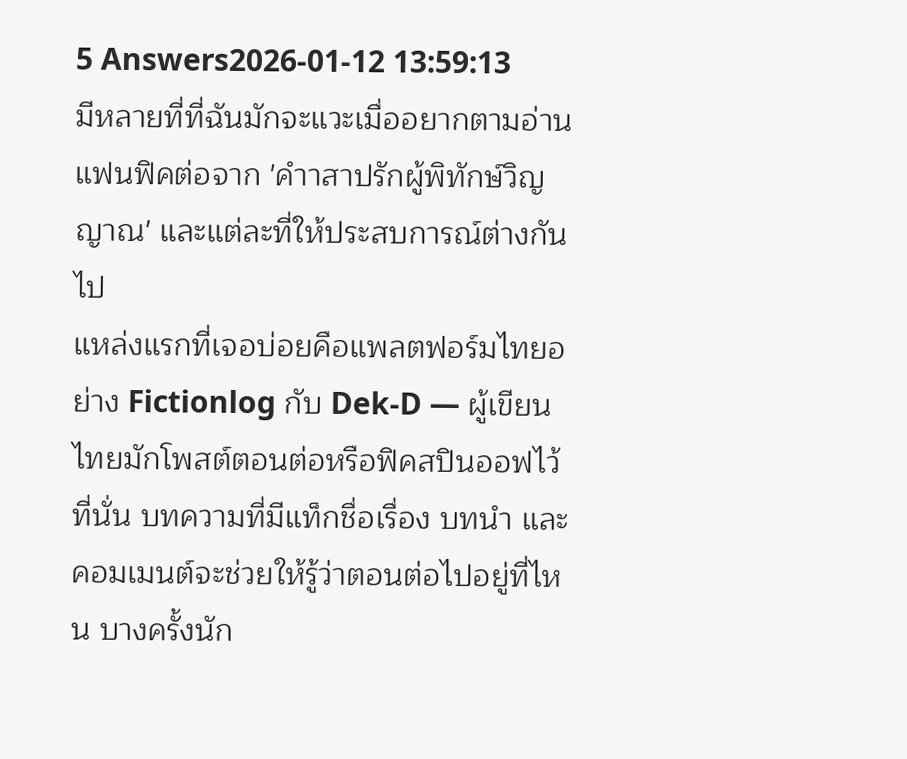5 Answers2026-01-12 13:59:13
มีหลายที่ที่ฉันมักจะแวะเมื่ออยากตามอ่านแฟนฟิคต่อจาก 'คำาสาปรักผู้พิทักษ์วิญญาณ' และแต่ละที่ให้ประสบการณ์ต่างกันไป
แหล่งแรกที่เจอบ่อยคือแพลตฟอร์มไทยอย่าง Fictionlog กับ Dek-D — ผู้เขียนไทยมักโพสต์ตอนต่อหรือฟิคสปินออฟไว้ที่นั่น บทความที่มีแท็กชื่อเรื่อง บทนำ และคอมเมนต์จะช่วยให้รู้ว่าตอนต่อไปอยู่ที่ไหน บางครั้งนัก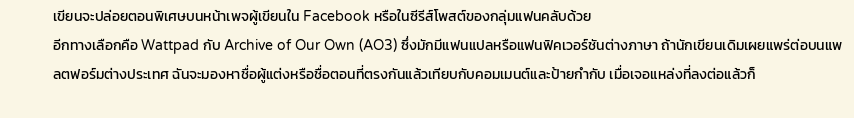เขียนจะปล่อยตอนพิเศษบนหน้าเพจผู้เขียนใน Facebook หรือในซีรีส์โพสต์ของกลุ่มแฟนคลับด้วย
อีกทางเลือกคือ Wattpad กับ Archive of Our Own (AO3) ซึ่งมักมีแฟนแปลหรือแฟนฟิคเวอร์ชันต่างภาษา ถ้านักเขียนเดิมเผยแพร่ต่อบนแพลตฟอร์มต่างประเทศ ฉันจะมองหาชื่อผู้แต่งหรือชื่อตอนที่ตรงกันแล้วเทียบกับคอมเมนต์และป้ายกำกับ เมื่อเจอแหล่งที่ลงต่อแล้วก็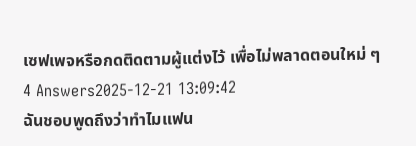เซฟเพจหรือกดติดตามผู้แต่งไว้ เพื่อไม่พลาดตอนใหม่ ๆ
4 Answers2025-12-21 13:09:42
ฉันชอบพูดถึงว่าทำไมแฟน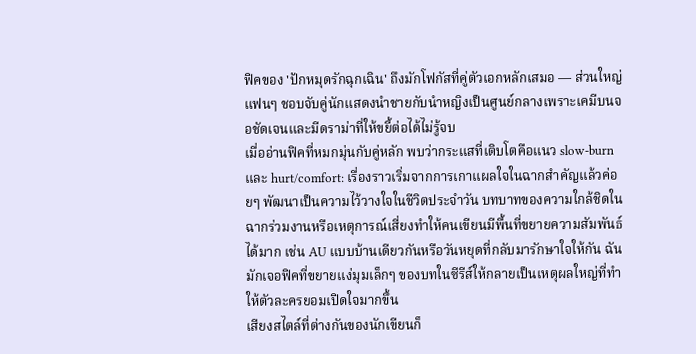ฟิคของ 'ปักหมุดรักฉุกเฉิน' ถึงมักโฟกัสที่คู่ตัวเอกหลักเสมอ — ส่วนใหญ่แฟนๆ ชอบจับคู่นักแสดงนำชายกับนำหญิงเป็นศูนย์กลางเพราะเคมีบนจอชัดเจนและมีดราม่าที่ให้ขยี้ต่อได้ไม่รู้จบ
เมื่ออ่านฟิคที่หมกมุ่นกับคู่หลัก พบว่ากระแสที่เติบโตคือแนว slow-burn และ hurt/comfort: เรื่องราวเริ่มจากการเกาแผลใจในฉากสำคัญแล้วค่อยๆ พัฒนาเป็นความไว้วางใจในชีวิตประจำวัน บทบาทของความใกล้ชิดในฉากร่วมงานหรือเหตุการณ์เสี่ยงทำให้คนเขียนมีพื้นที่ขยายความสัมพันธ์ได้มาก เช่น AU แบบบ้านเดียวกันหรือวันหยุดที่กลับมารักษาใจให้กัน ฉันมักเจอฟิคที่ขยายแง่มุมเล็กๆ ของบทในซีรีส์ให้กลายเป็นเหตุผลใหญ่ที่ทำให้ตัวละครยอมเปิดใจมากขึ้น
เสียงสไตล์ที่ต่างกันของนักเขียนก็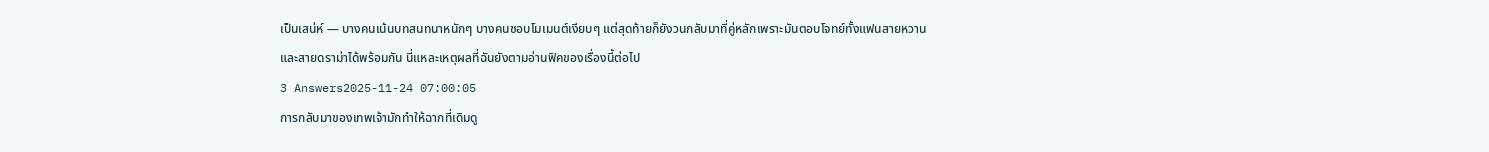เป็นเสน่ห์ — บางคนเน้นบทสนทนาหนักๆ บางคนชอบโมเมนต์เงียบๆ แต่สุดท้ายก็ยังวนกลับมาที่คู่หลักเพราะมันตอบโจทย์ทั้งแฟนสายหวานและสายดราม่าได้พร้อมกัน นี่แหละเหตุผลที่ฉันยังตามอ่านฟิคของเรื่องนี้ต่อไป
3 Answers2025-11-24 07:00:05
การกลับมาของเทพเจ้ามักทำให้ฉากที่เดิมดู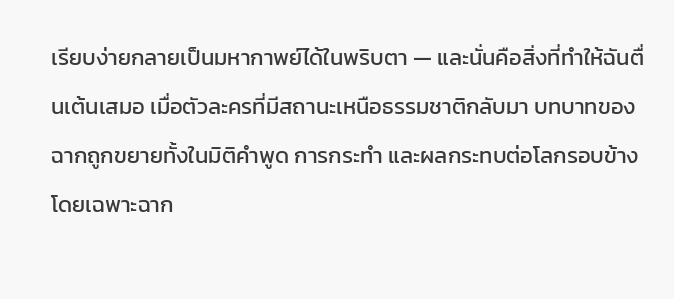เรียบง่ายกลายเป็นมหากาพย์ได้ในพริบตา — และนั่นคือสิ่งที่ทำให้ฉันตื่นเต้นเสมอ เมื่อตัวละครที่มีสถานะเหนือธรรมชาติกลับมา บทบาทของฉากถูกขยายทั้งในมิติคำพูด การกระทำ และผลกระทบต่อโลกรอบข้าง โดยเฉพาะฉาก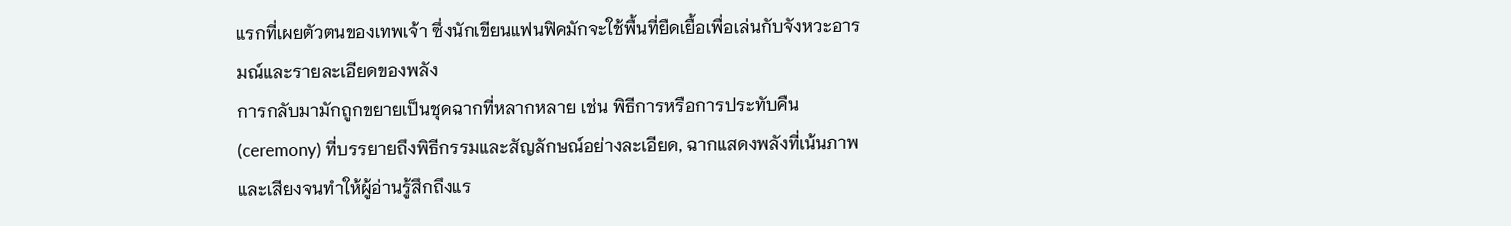แรกที่เผยตัวตนของเทพเจ้า ซึ่งนักเขียนแฟนฟิคมักจะใช้พื้นที่ยืดเยื้อเพื่อเล่นกับจังหวะอารมณ์และรายละเอียดของพลัง
การกลับมามักถูกขยายเป็นชุดฉากที่หลากหลาย เช่น พิธีการหรือการประทับคืน (ceremony) ที่บรรยายถึงพิธีกรรมและสัญลักษณ์อย่างละเอียด, ฉากแสดงพลังที่เน้นภาพและเสียงจนทำให้ผู้อ่านรู้สึกถึงแร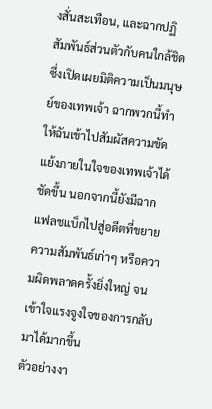งสั่นสะเทือน, และฉากปฏิสัมพันธ์ส่วนตัวกับคนใกล้ชิดซึ่งเปิดเผยมิติความเป็นมนุษย์ของเทพเจ้า ฉากพวกนี้ทำให้ฉันเข้าไปสัมผัสความขัดแย้งภายในใจของเทพเจ้าได้ชัดขึ้น นอกจากนี้ยังมีฉากแฟลชแบ็กไปสู่อดีตที่ขยายความสัมพันธ์เก่าๆ หรือความผิดพลาดครั้งยิ่งใหญ่ จนเข้าใจแรงจูงใจของการกลับมาได้มากขึ้น
ตัวอย่างงา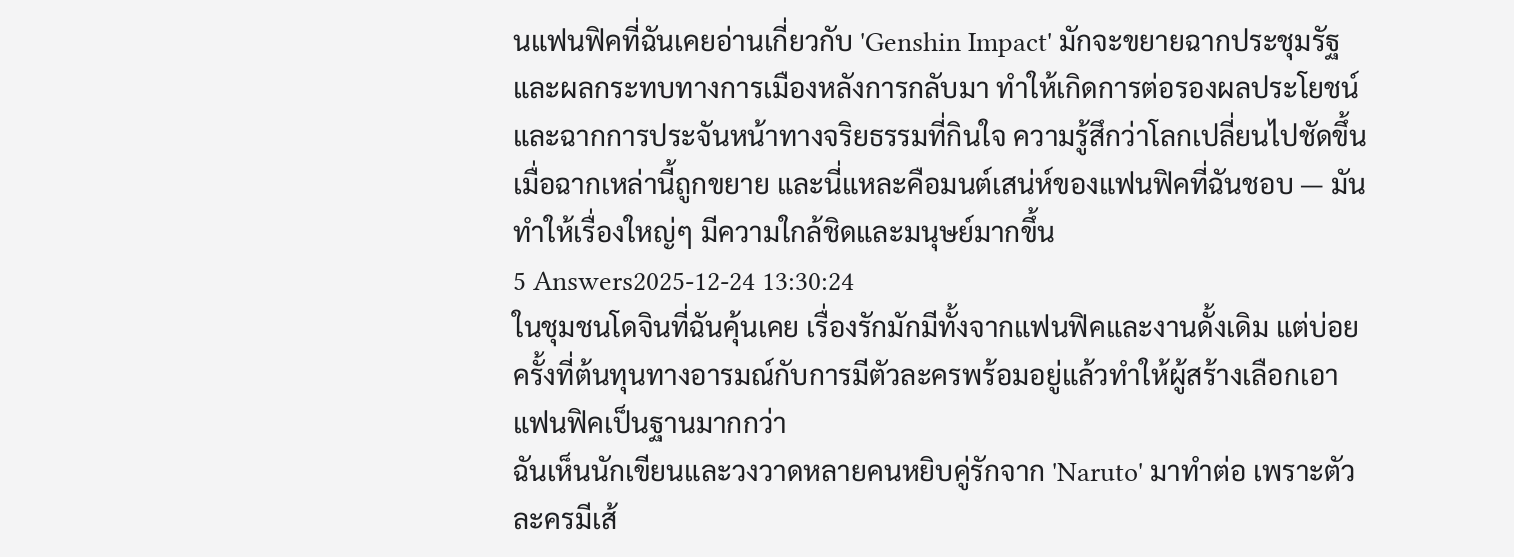นแฟนฟิคที่ฉันเคยอ่านเกี่ยวกับ 'Genshin Impact' มักจะขยายฉากประชุมรัฐและผลกระทบทางการเมืองหลังการกลับมา ทำให้เกิดการต่อรองผลประโยชน์และฉากการประจันหน้าทางจริยธรรมที่กินใจ ความรู้สึกว่าโลกเปลี่ยนไปชัดขึ้นเมื่อฉากเหล่านี้ถูกขยาย และนี่แหละคือมนต์เสน่ห์ของแฟนฟิคที่ฉันชอบ — มันทำให้เรื่องใหญ่ๆ มีความใกล้ชิดและมนุษย์มากขึ้น
5 Answers2025-12-24 13:30:24
ในชุมชนโดจินที่ฉันคุ้นเคย เรื่องรักมักมีทั้งจากแฟนฟิคและงานดั้งเดิม แต่บ่อยครั้งที่ต้นทุนทางอารมณ์กับการมีตัวละครพร้อมอยู่แล้วทำให้ผู้สร้างเลือกเอาแฟนฟิคเป็นฐานมากกว่า
ฉันเห็นนักเขียนและวงวาดหลายคนหยิบคู่รักจาก 'Naruto' มาทำต่อ เพราะตัวละครมีเส้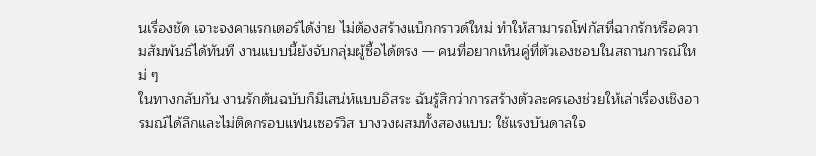นเรื่องชัด เจาะจงคาแรกเตอร์ได้ง่าย ไม่ต้องสร้างแบ็กกราวด์ใหม่ ทำให้สามารถโฟกัสที่ฉากรักหรือความสัมพันธ์ได้ทันที งานแบบนี้ยังจับกลุ่มผู้ซื้อได้ตรง — คนที่อยากเห็นคู่ที่ตัวเองชอบในสถานการณ์ใหม่ ๆ
ในทางกลับกัน งานรักต้นฉบับก็มีเสน่ห์แบบอิสระ ฉันรู้สึกว่าการสร้างตัวละครเองช่วยให้เล่าเรื่องเชิงอารมณ์ได้ลึกและไม่ติดกรอบแฟนเซอร์วิส บางวงผสมทั้งสองแบบ: ใช้แรงบันดาลใจ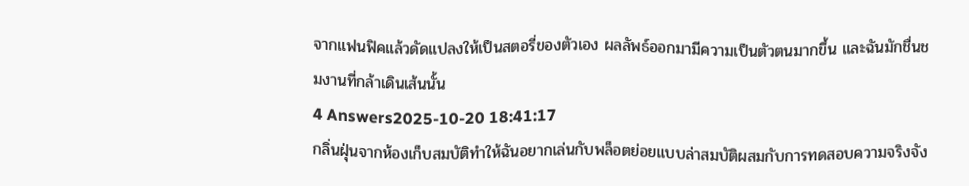จากแฟนฟิคแล้วดัดแปลงให้เป็นสตอรี่ของตัวเอง ผลลัพธ์ออกมามีความเป็นตัวตนมากขึ้น และฉันมักชื่นชมงานที่กล้าเดินเส้นนั้น
4 Answers2025-10-20 18:41:17
กลิ่นฝุ่นจากห้องเก็บสมบัติทำให้ฉันอยากเล่นกับพล็อตย่อยแบบล่าสมบัติผสมกับการทดสอบความจริงจัง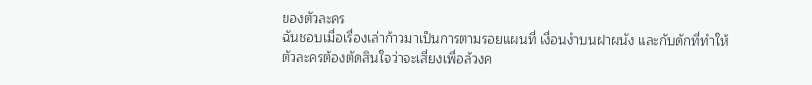ของตัวละคร
ฉันชอบเมื่อเรื่องเล่าก้าวมาเป็นการตามรอยแผนที่ เงื่อนงำบนฝาผนัง และกับดักที่ทำให้ตัวละครต้องตัดสินใจว่าจะเสี่ยงเพื่อล้วงค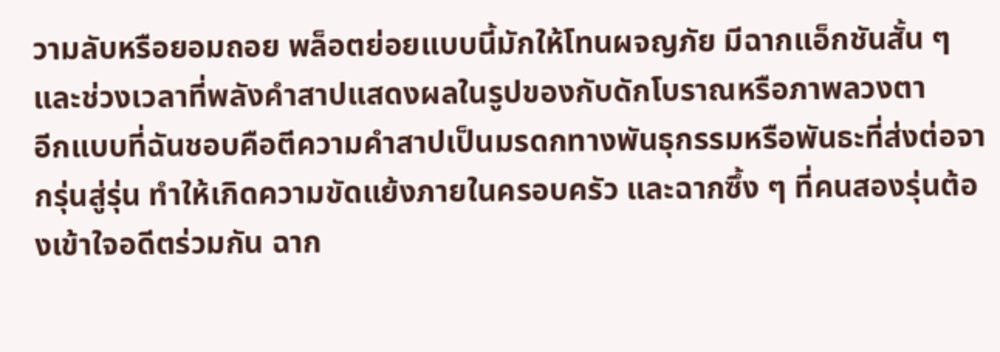วามลับหรือยอมถอย พล็อตย่อยแบบนี้มักให้โทนผจญภัย มีฉากแอ็กชันสั้น ๆ และช่วงเวลาที่พลังคำสาปแสดงผลในรูปของกับดักโบราณหรือภาพลวงตา
อีกแบบที่ฉันชอบคือตีความคำสาปเป็นมรดกทางพันธุกรรมหรือพันธะที่ส่งต่อจากรุ่นสู่รุ่น ทำให้เกิดความขัดแย้งภายในครอบครัว และฉากซึ้ง ๆ ที่คนสองรุ่นต้องเข้าใจอดีตร่วมกัน ฉาก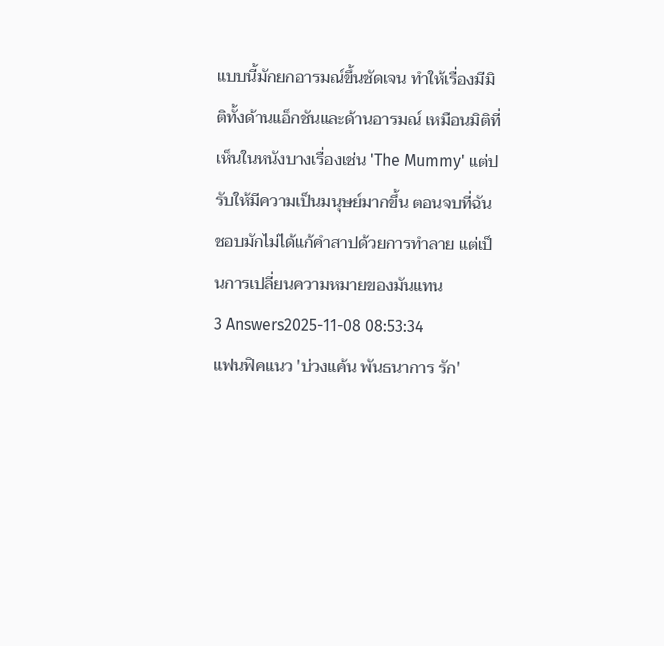แบบนี้มักยกอารมณ์ขึ้นชัดเจน ทำให้เรื่องมีมิติทั้งด้านแอ็กชันและด้านอารมณ์ เหมือนมิติที่เห็นในหนังบางเรื่องเช่น 'The Mummy' แต่ปรับให้มีความเป็นมนุษย์มากขึ้น ตอนจบที่ฉันชอบมักไม่ได้แก้คำสาปด้วยการทำลาย แต่เป็นการเปลี่ยนความหมายของมันแทน
3 Answers2025-11-08 08:53:34
แฟนฟิคแนว 'บ่วงแค้น พันธนาการ รัก'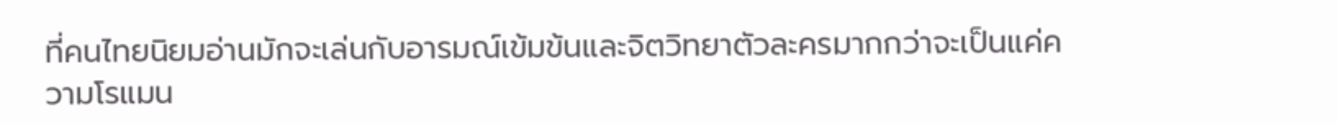ที่คนไทยนิยมอ่านมักจะเล่นกับอารมณ์เข้มข้นและจิตวิทยาตัวละครมากกว่าจะเป็นแค่ความโรแมน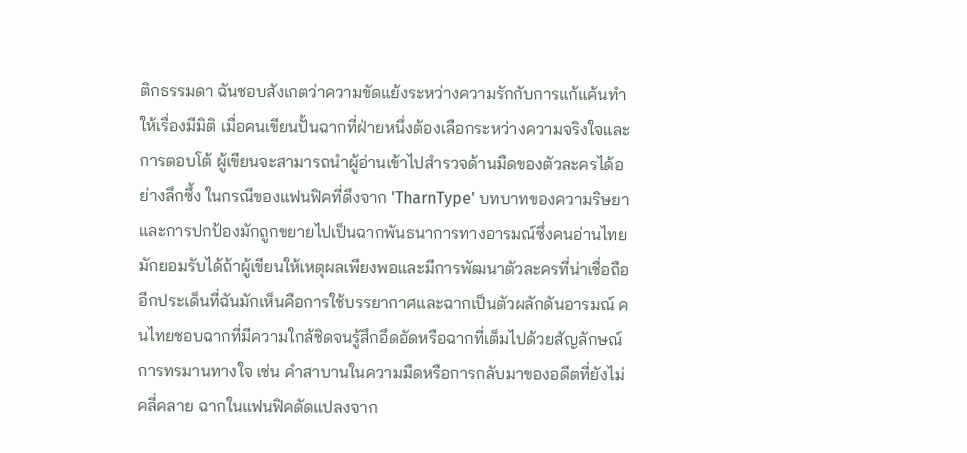ติกธรรมดา ฉันชอบสังเกตว่าความขัดแย้งระหว่างความรักกับการแก้แค้นทำให้เรื่องมีมิติ เมื่อคนเขียนปั้นฉากที่ฝ่ายหนึ่งต้องเลือกระหว่างความจริงใจและการตอบโต้ ผู้เขียนจะสามารถนำผู้อ่านเข้าไปสำรวจด้านมืดของตัวละครได้อย่างลึกซึ้ง ในกรณีของแฟนฟิคที่ดึงจาก 'TharnType' บทบาทของความริษยาและการปกป้องมักถูกขยายไปเป็นฉากพันธนาการทางอารมณ์ซึ่งคนอ่านไทยมักยอมรับได้ถ้าผู้เขียนให้เหตุผลเพียงพอและมีการพัฒนาตัวละครที่น่าเชื่อถือ
อีกประเด็นที่ฉันมักเห็นคือการใช้บรรยากาศและฉากเป็นตัวผลักดันอารมณ์ คนไทยชอบฉากที่มีความใกล้ชิดจนรู้สึกอึดอัดหรือฉากที่เต็มไปด้วยสัญลักษณ์การทรมานทางใจ เช่น คำสาบานในความมืดหรือการกลับมาของอดีตที่ยังไม่คลี่คลาย ฉากในแฟนฟิคดัดแปลงจาก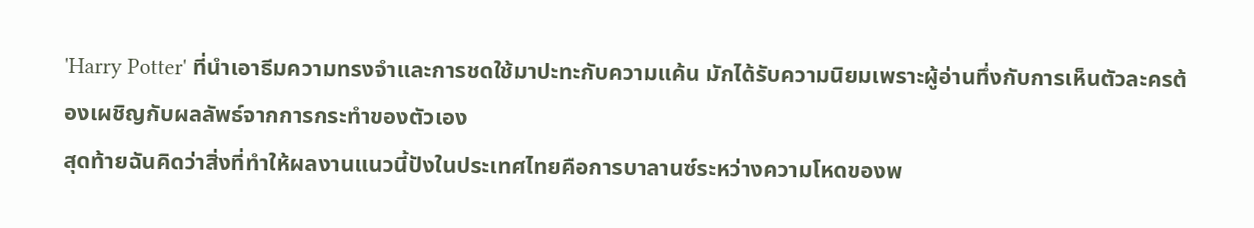'Harry Potter' ที่นำเอาธีมความทรงจำและการชดใช้มาปะทะกับความแค้น มักได้รับความนิยมเพราะผู้อ่านทึ่งกับการเห็นตัวละครต้องเผชิญกับผลลัพธ์จากการกระทำของตัวเอง
สุดท้ายฉันคิดว่าสิ่งที่ทำให้ผลงานแนวนี้ปังในประเทศไทยคือการบาลานซ์ระหว่างความโหดของพ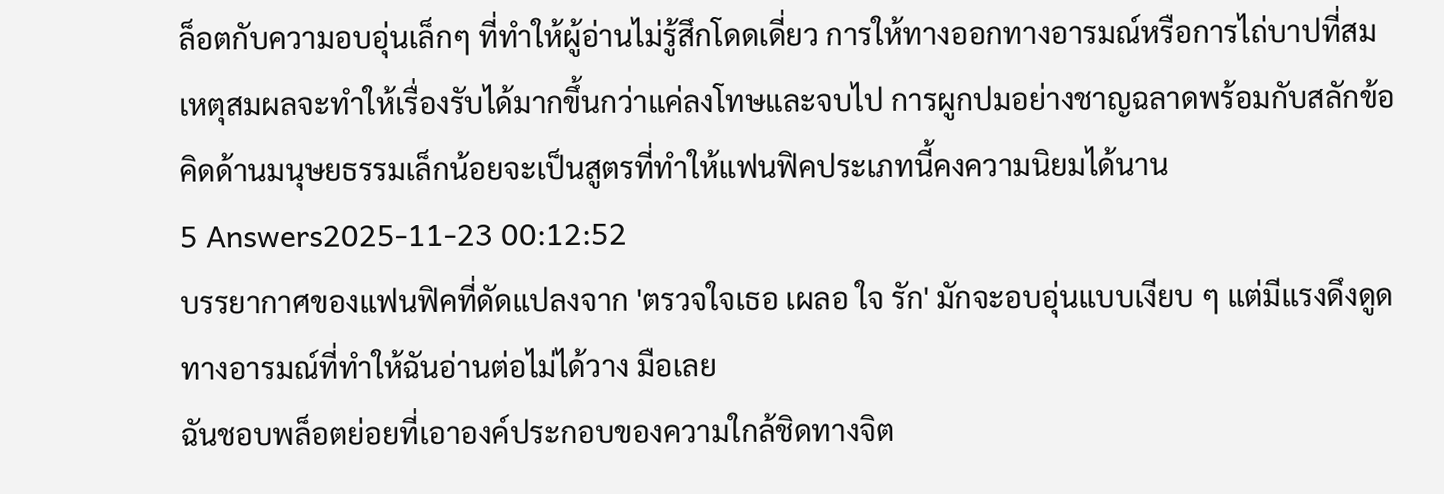ล็อตกับความอบอุ่นเล็กๆ ที่ทำให้ผู้อ่านไม่รู้สึกโดดเดี่ยว การให้ทางออกทางอารมณ์หรือการไถ่บาปที่สมเหตุสมผลจะทำให้เรื่องรับได้มากขึ้นกว่าแค่ลงโทษและจบไป การผูกปมอย่างชาญฉลาดพร้อมกับสลักข้อคิดด้านมนุษยธรรมเล็กน้อยจะเป็นสูตรที่ทำให้แฟนฟิคประเภทนี้คงความนิยมได้นาน
5 Answers2025-11-23 00:12:52
บรรยากาศของแฟนฟิคที่ดัดแปลงจาก 'ตรวจใจเธอ เผลอ ใจ รัก' มักจะอบอุ่นแบบเงียบ ๆ แต่มีแรงดึงดูดทางอารมณ์ที่ทำให้ฉันอ่านต่อไม่ได้วาง มือเลย
ฉันชอบพล็อตย่อยที่เอาองค์ประกอบของความใกล้ชิดทางจิต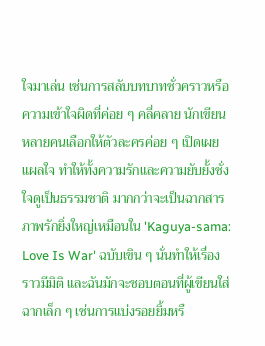ใจมาเล่น เช่นการสลับบทบาทชั่วคราวหรือความเข้าใจผิดที่ค่อย ๆ คลี่คลาย นักเขียนหลายคนเลือกให้ตัวละครค่อย ๆ เปิดเผยแผลใจ ทำให้ทั้งความรักและความยับยั้งชั่งใจดูเป็นธรรมชาติ มากกว่าจะเป็นฉากสารภาพรักยิ่งใหญ่เหมือนใน 'Kaguya-sama: Love Is War' ฉบับเขิน ๆ นั่นทำให้เรื่องราวมีมิติ และฉันมักจะชอบตอนที่ผู้เขียนใส่ฉากเล็ก ๆ เช่นการแบ่งรอยยิ้มหรื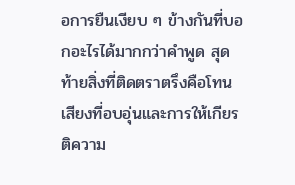อการยืนเงียบ ๆ ข้างกันที่บอกอะไรได้มากกว่าคำพูด สุดท้ายสิ่งที่ติดตราตรึงคือโทนเสียงที่อบอุ่นและการให้เกียรติความ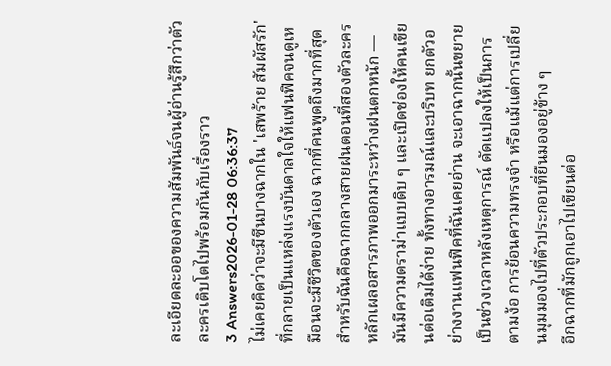ละเอียดละออของความสัมพันธ์จนผู้อ่านรู้สึกว่าตัวละครเติบโตไปพร้อมกันกับเรื่องราว
3 Answers2026-01-28 06:36:37
ไม่เคยคิดว่าจะมีซีนบางฉากใน 'เสพร้าย สัมผัสรัก' ที่กลายเป็นแหล่งแรงบันดาลใจให้แฟนฟิคจนดูเหมือนจะมีชีวิตของตัวเอง ฉากที่คนพูดถึงมากที่สุดสำหรับฉันคือฉากกลางสายฝนตอนที่สองตัวละครหลักเผลอสารภาพออกมาระหว่างฝนตกหนัก — มันมีความดราม่าแบบดิบ ๆ และเปิดช่องให้คนเขียนต่อเติมได้ง่าย ทั้งทางอารมณ์และบริบท ยกตัวอย่างงานแฟนฟิคที่ฉันเคยอ่าน จะเอาฉากนั้นขยายเป็นช่วงเวลาหลังเหตุการณ์ ดัดแปลงให้เป็นการตามง้อ การย้อนความทรงจำ หรือแม้แต่การเปลี่ยนมุมมองไปที่ตัวประกอบที่ยืนมองอยู่ข้าง ๆ
อีกฉากที่มักถูกเอาไปเขียนต่อ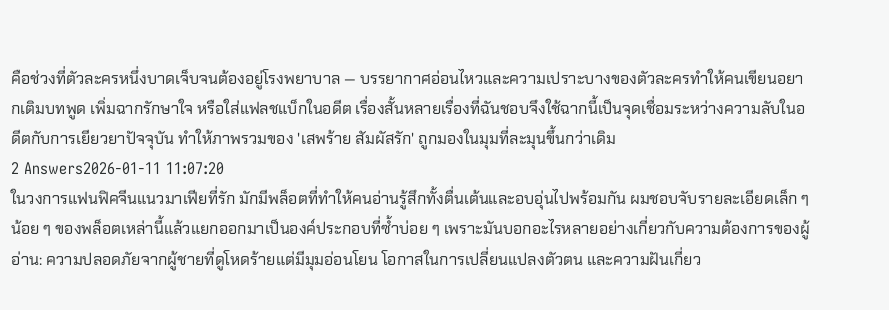คือช่วงที่ตัวละครหนึ่งบาดเจ็บจนต้องอยู่โรงพยาบาล — บรรยากาศอ่อนไหวและความเปราะบางของตัวละครทำให้คนเขียนอยากเติมบทพูด เพิ่มฉากรักษาใจ หรือใส่แฟลชแบ็กในอดีต เรื่องสั้นหลายเรื่องที่ฉันชอบจึงใช้ฉากนี้เป็นจุดเชื่อมระหว่างความลับในอดีตกับการเยียวยาปัจจุบัน ทำให้ภาพรวมของ 'เสพร้าย สัมผัสรัก' ถูกมองในมุมที่ละมุนขึ้นกว่าเดิม
2 Answers2026-01-11 11:07:20
ในวงการแฟนฟิคจีนแนวมาเฟียที่รัก มักมีพล็อตที่ทำให้คนอ่านรู้สึกทั้งตื่นเต้นและอบอุ่นไปพร้อมกัน ผมชอบจับรายละเอียดเล็ก ๆ น้อย ๆ ของพล็อตเหล่านี้แล้วแยกออกมาเป็นองค์ประกอบที่ซ้ำบ่อย ๆ เพราะมันบอกอะไรหลายอย่างเกี่ยวกับความต้องการของผู้อ่าน: ความปลอดภัยจากผู้ชายที่ดูโหดร้ายแต่มีมุมอ่อนโยน โอกาสในการเปลี่ยนแปลงตัวตน และความฝันเกี่ยว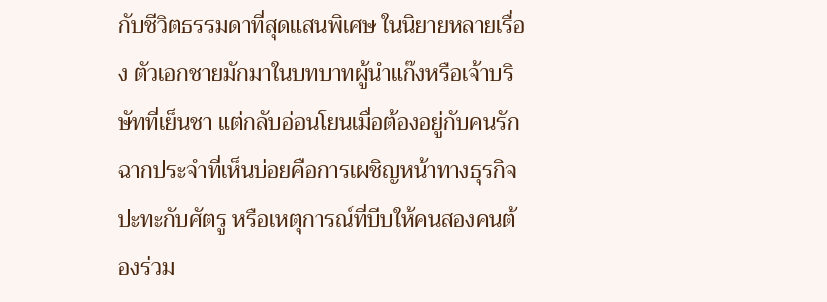กับชีวิตธรรมดาที่สุดแสนพิเศษ ในนิยายหลายเรื่อง ตัวเอกชายมักมาในบทบาทผู้นำแก๊งหรือเจ้าบริษัทที่เย็นชา แต่กลับอ่อนโยนเมื่อต้องอยู่กับคนรัก ฉากประจำที่เห็นบ่อยคือการเผชิญหน้าทางธุรกิจ ปะทะกับศัตรู หรือเหตุการณ์ที่บีบให้คนสองคนต้องร่วม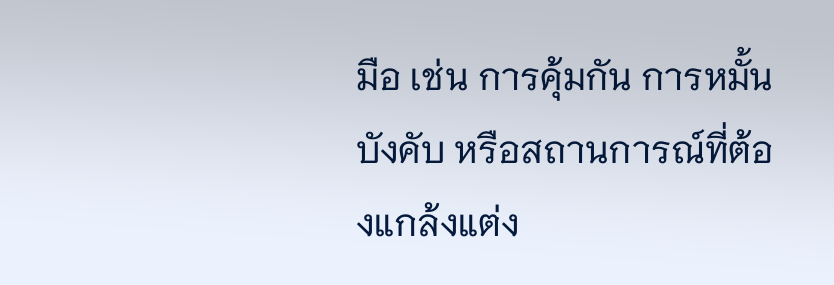มือ เช่น การคุ้มกัน การหมั้นบังคับ หรือสถานการณ์ที่ต้องแกล้งแต่ง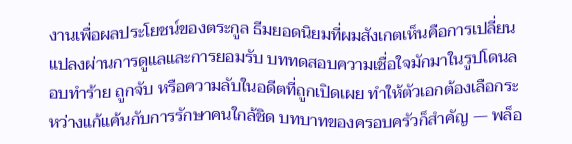งานเพื่อผลประโยชน์ของตระกูล ธีมยอดนิยมที่ผมสังเกตเห็นคือการเปลี่ยนแปลงผ่านการดูแลและการยอมรับ บททดสอบความเชื่อใจมักมาในรูปโดนลอบทำร้าย ถูกจับ หรือความลับในอดีตที่ถูกเปิดเผย ทำให้ตัวเอกต้องเลือกระหว่างแก้แค้นกับการรักษาคนใกล้ชิด บทบาทของครอบครัวก็สำคัญ — พล็อ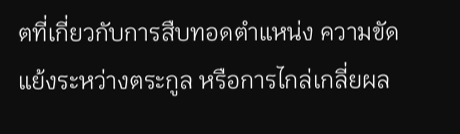ตที่เกี่ยวกับการสืบทอดตำแหน่ง ความขัดแย้งระหว่างตระกูล หรือการไกล่เกลี่ยผล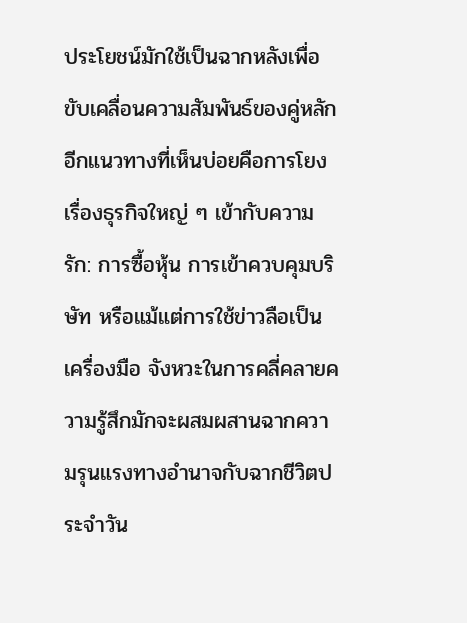ประโยชน์มักใช้เป็นฉากหลังเพื่อขับเคลื่อนความสัมพันธ์ของคู่หลัก อีกแนวทางที่เห็นบ่อยคือการโยงเรื่องธุรกิจใหญ่ ๆ เข้ากับความรัก: การซื้อหุ้น การเข้าควบคุมบริษัท หรือแม้แต่การใช้ข่าวลือเป็นเครื่องมือ จังหวะในการคลี่คลายความรู้สึกมักจะผสมผสานฉากความรุนแรงทางอำนาจกับฉากชีวิตประจำวัน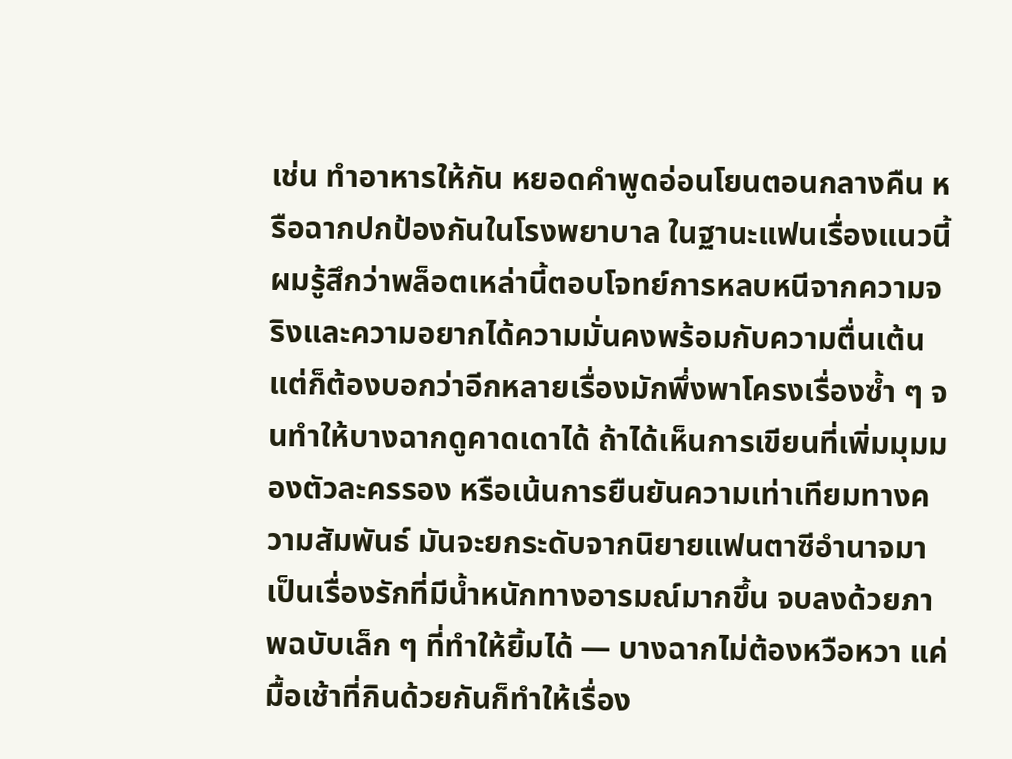เช่น ทำอาหารให้กัน หยอดคำพูดอ่อนโยนตอนกลางคืน หรือฉากปกป้องกันในโรงพยาบาล ในฐานะแฟนเรื่องแนวนี้ ผมรู้สึกว่าพล็อตเหล่านี้ตอบโจทย์การหลบหนีจากความจริงและความอยากได้ความมั่นคงพร้อมกับความตื่นเต้น แต่ก็ต้องบอกว่าอีกหลายเรื่องมักพึ่งพาโครงเรื่องซ้ำ ๆ จนทำให้บางฉากดูคาดเดาได้ ถ้าได้เห็นการเขียนที่เพิ่มมุมมองตัวละครรอง หรือเน้นการยืนยันความเท่าเทียมทางความสัมพันธ์ มันจะยกระดับจากนิยายแฟนตาซีอำนาจมาเป็นเรื่องรักที่มีน้ำหนักทางอารมณ์มากขึ้น จบลงด้วยภาพฉบับเล็ก ๆ ที่ทำให้ยิ้มได้ — บางฉากไม่ต้องหวือหวา แค่มื้อเช้าที่กินด้วยกันก็ทำให้เรื่อง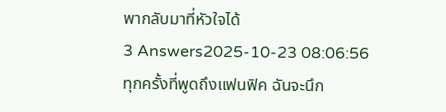พากลับมาที่หัวใจได้
3 Answers2025-10-23 08:06:56
ทุกครั้งที่พูดถึงแฟนฟิค ฉันจะนึก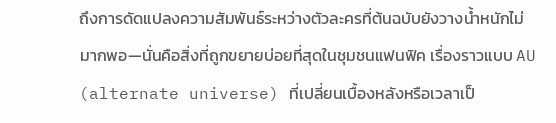ถึงการดัดแปลงความสัมพันธ์ระหว่างตัวละครที่ต้นฉบับยังวางน้ำหนักไม่มากพอ—นั่นคือสิ่งที่ถูกขยายบ่อยที่สุดในชุมชนแฟนฟิค เรื่องราวแบบ AU (alternate universe) ที่เปลี่ยนเบื้องหลังหรือเวลาเป็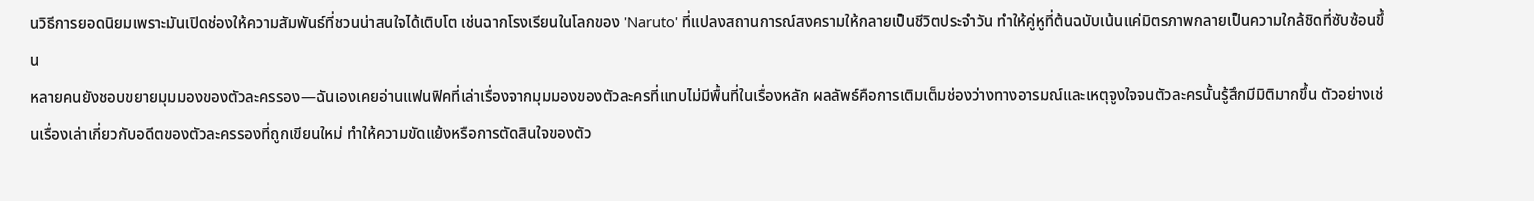นวิธีการยอดนิยมเพราะมันเปิดช่องให้ความสัมพันธ์ที่ชวนน่าสนใจได้เติบโต เช่นฉากโรงเรียนในโลกของ 'Naruto' ที่แปลงสถานการณ์สงครามให้กลายเป็นชีวิตประจำวัน ทำให้คู่หูที่ต้นฉบับเน้นแค่มิตรภาพกลายเป็นความใกล้ชิดที่ซับซ้อนขึ้น
หลายคนยังชอบขยายมุมมองของตัวละครรอง—ฉันเองเคยอ่านแฟนฟิคที่เล่าเรื่องจากมุมมองของตัวละครที่แทบไม่มีพื้นที่ในเรื่องหลัก ผลลัพธ์คือการเติมเต็มช่องว่างทางอารมณ์และเหตุจูงใจจนตัวละครนั้นรู้สึกมีมิติมากขึ้น ตัวอย่างเช่นเรื่องเล่าเกี่ยวกับอดีตของตัวละครรองที่ถูกเขียนใหม่ ทำให้ความขัดแย้งหรือการตัดสินใจของตัว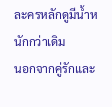ละครหลักดูมีน้ำหนักกว่าเดิม
นอกจากคู่รักและ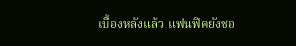เบื้องหลังแล้ว แฟนฟิคยังชอ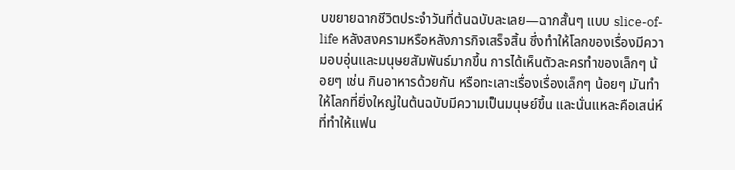บขยายฉากชีวิตประจำวันที่ต้นฉบับละเลย—ฉากสั้นๆ แบบ slice-of-life หลังสงครามหรือหลังภารกิจเสร็จสิ้น ซึ่งทำให้โลกของเรื่องมีความอบอุ่นและมนุษยสัมพันธ์มากขึ้น การได้เห็นตัวละครทำของเล็กๆ น้อยๆ เช่น กินอาหารด้วยกัน หรือทะเลาะเรื่องเรื่องเล็กๆ น้อยๆ มันทำให้โลกที่ยิ่งใหญ่ในต้นฉบับมีความเป็นมนุษย์ขึ้น และนั่นแหละคือเสน่ห์ที่ทำให้แฟน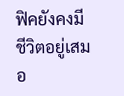ฟิคยังคงมีชีวิตอยู่เสมอ